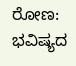ರೋಣ: ಭವಿಷ್ಯದ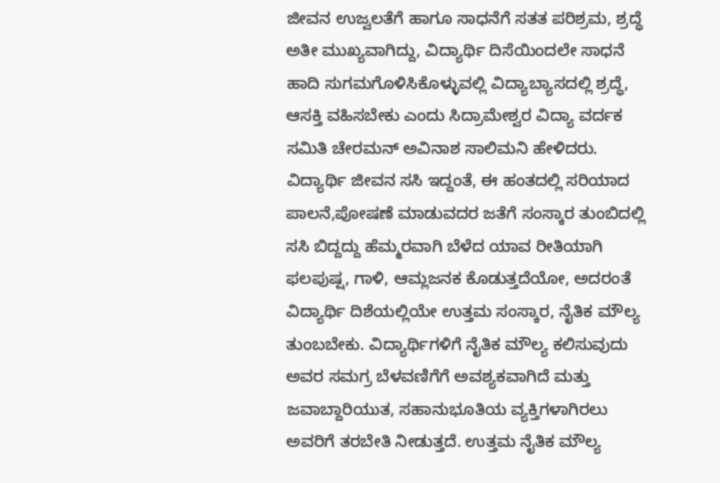ಜೀವನ ಉಜ್ವಲತೆಗೆ ಹಾಗೂ ಸಾಧನೆಗೆ ಸತತ ಪರಿಶ್ರಮ, ಶ್ರದ್ಧೆ ಅತೀ ಮುಖ್ಯವಾಗಿದ್ದು, ವಿದ್ಯಾರ್ಥಿ ದಿಸೆಯಿಂದಲೇ ಸಾಧನೆ ಹಾದಿ ಸುಗಮಗೊಳಿಸಿಕೊಳ್ಳುವಲ್ಲಿ ವಿದ್ಯಾಬ್ಯಾಸದಲ್ಲಿ ಶ್ರದ್ಧೆ, ಆಸಕ್ತಿ ವಹಿಸಬೇಕು ಎಂದು ಸಿದ್ರಾಮೇಶ್ವರ ವಿದ್ಯಾ ವರ್ದಕ ಸಮಿತಿ ಚೇರಮನ್ ಅವಿನಾಶ ಸಾಲಿಮನಿ ಹೇಳಿದರು.
ವಿದ್ಯಾರ್ಥಿ ಜೀವನ ಸಸಿ ಇದ್ದಂತೆ, ಈ ಹಂತದಲ್ಲಿ ಸರಿಯಾದ ಪಾಲನೆ,ಪೋಷಣೆ ಮಾಡುವದರ ಜತೆಗೆ ಸಂಸ್ಕಾರ ತುಂಬಿದಲ್ಲಿ ಸಸಿ ಬಿದ್ದದ್ದು ಹೆಮ್ಮರವಾಗಿ ಬೆಳೆದ ಯಾವ ರೀತಿಯಾಗಿ ಫಲಪುಷ್ಷ, ಗಾಳಿ, ಆಮ್ಲಜನಕ ಕೊಡುತ್ತದೆಯೋ, ಅದರಂತೆ ವಿದ್ಯಾರ್ಥಿ ದಿಶೆಯಲ್ಲಿಯೇ ಉತ್ತಮ ಸಂಸ್ಕಾರ, ನೈತಿಕ ಮೌಲ್ಯ ತುಂಬಬೇಕು. ವಿದ್ಯಾರ್ಥಿಗಳಿಗೆ ನೈತಿಕ ಮೌಲ್ಯ ಕಲಿಸುವುದು ಅವರ ಸಮಗ್ರ ಬೆಳವಣಿಗೆಗೆ ಅವಶ್ಯಕವಾಗಿದೆ ಮತ್ತು ಜವಾಬ್ದಾರಿಯುತ, ಸಹಾನುಭೂತಿಯ ವ್ಯಕ್ತಿಗಳಾಗಿರಲು ಅವರಿಗೆ ತರಬೇತಿ ನೀಡುತ್ತದೆ. ಉತ್ತಮ ನೈತಿಕ ಮೌಲ್ಯ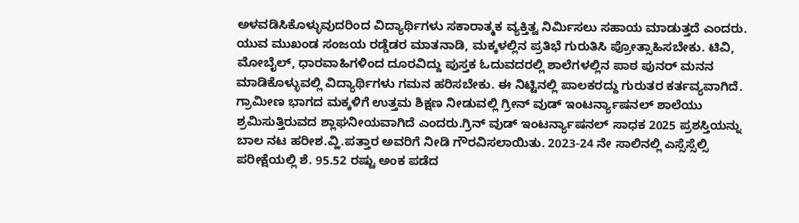ಅಳವಡಿಸಿಕೊಳ್ಳುವುದರಿಂದ ವಿದ್ಯಾರ್ಥಿಗಳು ಸಕಾರಾತ್ಮಕ ವ್ಯಕ್ತಿತ್ವ ನಿರ್ಮಿಸಲು ಸಹಾಯ ಮಾಡುತ್ತದೆ ಎಂದರು.
ಯುವ ಮುಖಂಡ ಸಂಜಯ ರಡ್ಡೆಡರ ಮಾತನಾಡಿ, ಮಕ್ಕಳಲ್ಲಿನ ಪ್ರತಿಭೆ ಗುರುತಿಸಿ ಪ್ರೋತ್ಸಾಹಿಸಬೇಕು. ಟಿವಿ, ಮೋಬೈಲ್, ಧಾರವಾಹಿಗಳಿಂದ ದೂರವಿದ್ದು ಪುಸ್ತಕ ಓದುವದರಲ್ಲಿ ಶಾಲೆಗಳಲ್ಲಿನ ಪಾಠ ಪುನರ್ ಮನನ ಮಾಡಿಕೊಳ್ಳುವಲ್ಲಿ ವಿದ್ಯಾರ್ಥಿಗಳು ಗಮನ ಹರಿಸಬೇಕು. ಈ ನಿಟ್ಟಿನಲ್ಲಿ ಪಾಲಕರದ್ದು ಗುರುತರ ಕರ್ತವ್ಯವಾಗಿದೆ. ಗ್ರಾಮೀಣ ಭಾಗದ ಮಕ್ಕಳಿಗೆ ಉತ್ತಮ ಶಿಕ್ಷಣ ನೀಡುವಲ್ಲಿ ಗ್ರೀನ್ ವುಡ್ ಇಂಟರ್ನ್ಯಾಷನಲ್ ಶಾಲೆಯು ಶ್ರಮಿಸುತ್ತಿರುವದ ಶ್ಲಾಘನೀಯವಾಗಿದೆ ಎಂದರು.ಗ್ರಿನ್ ವುಡ್ ಇಂಟರ್ನ್ಯಾಷನಲ್ ಸಾಧಕ 2025 ಪ್ರಶಸ್ತಿಯನ್ನು ಬಾಲ ನಟ ಹರೀಶ.ವ್ಹಿ.ಪತ್ತಾರ ಅವರಿಗೆ ನೀಡಿ ಗೌರವಿಸಲಾಯಿತು. 2023-24 ನೇ ಸಾಲಿನಲ್ಲಿ ಎಸ್ಸೆಸ್ಸೆಲ್ಸಿ ಪರೀಕ್ಷೆಯಲ್ಲಿ ಶೆ. 95.52 ರಷ್ಟು ಅಂಕ ಪಡೆದ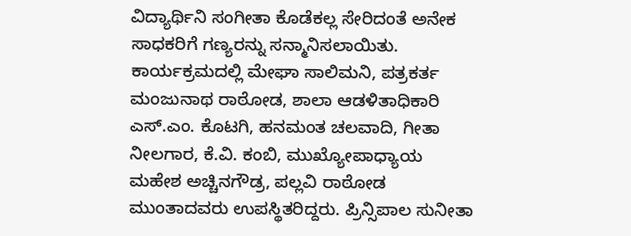ವಿದ್ಯಾರ್ಥಿನಿ ಸಂಗೀತಾ ಕೊಡೆಕಲ್ಲ ಸೇರಿದಂತೆ ಅನೇಕ ಸಾಧಕರಿಗೆ ಗಣ್ಯರನ್ನು ಸನ್ಮಾನಿಸಲಾಯಿತು.
ಕಾರ್ಯಕ್ರಮದಲ್ಲಿ ಮೇಘಾ ಸಾಲಿಮನಿ, ಪತ್ರಕರ್ತ ಮಂಜುನಾಥ ರಾಠೋಡ, ಶಾಲಾ ಆಡಳಿತಾಧಿಕಾರಿ ಎಸ್.ಎಂ. ಕೊಟಗಿ, ಹನಮಂತ ಚಲವಾದಿ, ಗೀತಾ ನೀಲಗಾರ, ಕೆ.ವಿ. ಕಂಬಿ, ಮುಖ್ಯೋಪಾಧ್ಯಾಯ ಮಹೇಶ ಅಚ್ಚಿನಗೌಡ್ರ, ಪಲ್ಲವಿ ರಾಠೋಡ ಮುಂತಾದವರು ಉಪಸ್ಥಿತರಿದ್ದರು. ಪ್ರಿನ್ಸಿಪಾಲ ಸುನೀತಾ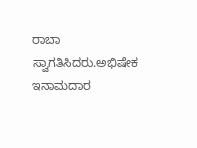ರಾಬಾ ಸ್ವಾಗತಿಸಿದರು.ಅಭಿಷೇಕ ಇನಾಮದಾರ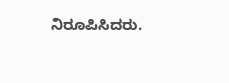ನಿರೂಪಿಸಿದರು.